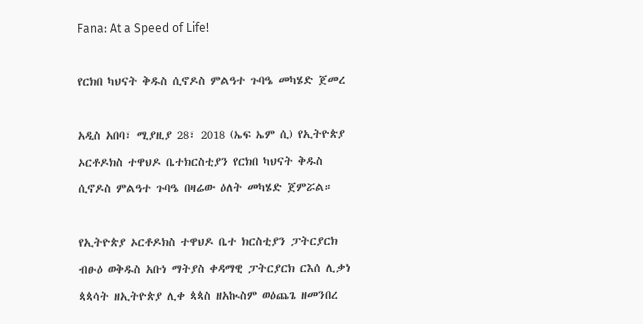Fana: At a Speed of Life!

የርክበ ካህናት ቅዱስ ሲኖዶስ ምልዓተ ጉባዔ መካሄድ ጀመረ

አዲስ አበባ፣ ሚያዚያ 28፣ 2018 (ኤፍ ኤም ሲ) የኢትዮጵያ ኦርቶዶክስ ተዋህዶ ቤተክርስቲያን የርክበ ካህናት ቅዱስ ሲኖዶስ ምልዓተ ጉባዔ በዛሬው ዕለት መካሄድ ጀምሯል።

የኢትዮጵያ ኦርቶዶክስ ተዋህዶ ቤተ ክርስቲያን ፓትርያርክ ብፁዕ ወቅዱስ አቡነ ማትያስ ቀዳማዊ ፓትርያርክ ርእሰ ሊቃነ ጳጳሳት ዘኢትዮጵያ ሊቀ ጳጳስ ዘአኲስም ወዕጨጌ ዘመንበረ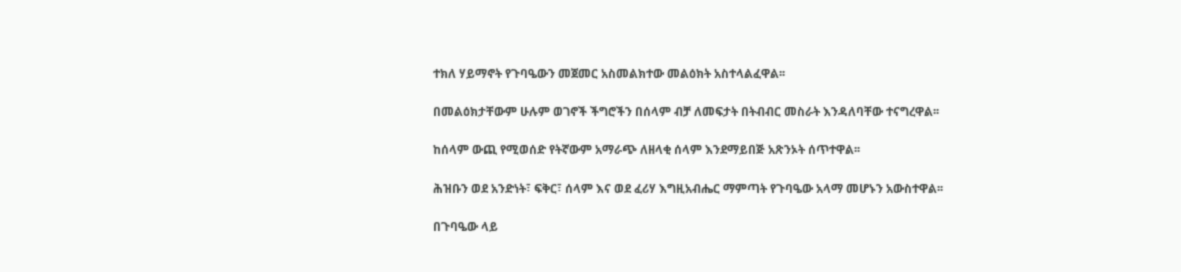ተክለ ሃይማኖት የጉባዔውን መጀመር አስመልክተው መልዕክት አስተላልፈዋል፡፡

በመልዕክታቸውም ሁሉም ወገኖች ችግሮችን በሰላም ብቻ ለመፍታት በትብብር መስራት እንዳለባቸው ተናግረዋል፡፡

ከሰላም ውጪ የሚወሰድ የትኛውም አማራጭ ለዘላቂ ሰላም እንደማይበጅ አጽንኦት ሰጥተዋል፡፡

ሕዝቡን ወደ አንድነት፣ ፍቅር፣ ሰላም እና ወደ ፈሪሃ እግዚአብሔር ማምጣት የጉባዔው አላማ መሆኑን አውስተዋል፡፡

በጉባዔው ላይ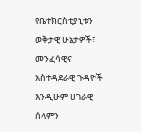የቤተክርስቲያኒቱን ወቅታዊ ሁኔታዎች፣ መንፈሳዊና አስተዳደራዊ ጉዳዮች እንዲሁም ሀገራዊ ሰላምን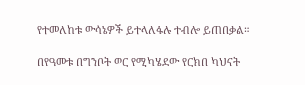የተመለከቱ ውሳኔዎች ይተላለፋሉ ተብሎ ይጠበቃል።

በየዓመቱ በግንቦት ወር የሚካሄደው የርክበ ካህናት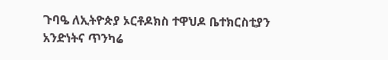ጉባዔ ለኢትዮጵያ ኦርቶዶክስ ተዋህዶ ቤተክርስቲያን አንድነትና ጥንካሬ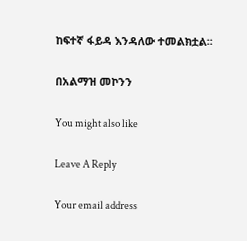ከፍተኛ ፋይዳ እንዳለው ተመልክቷል፡፡

በአልማዝ መኮንን

You might also like

Leave A Reply

Your email address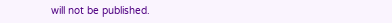will not be published.